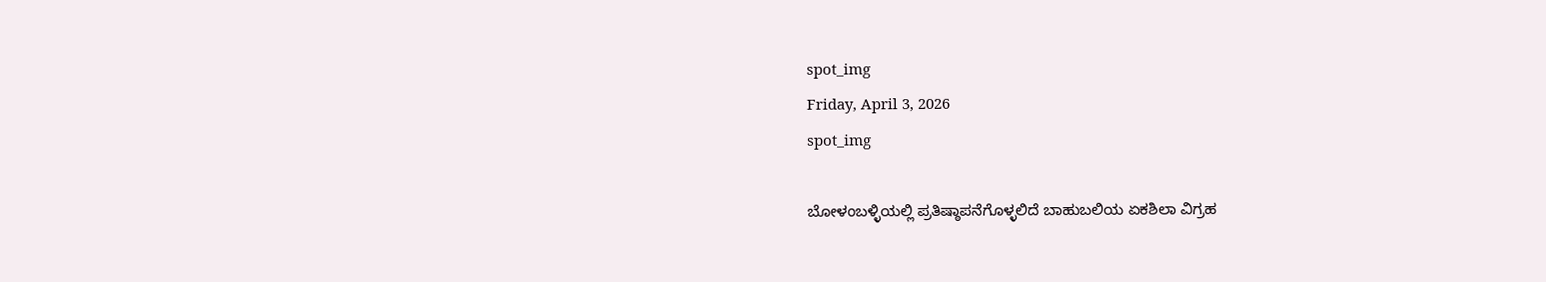spot_img
Friday, April 3, 2026
spot_img

ಬೋಳಂಬಳ್ಳಿಯಲ್ಲಿ ಪ್ರತಿಷ್ಠಾಪನೆಗೊಳ್ಳಲಿದೆ ಬಾಹುಬಲಿಯ ಏಕಶಿಲಾ ವಿಗ್ರಹ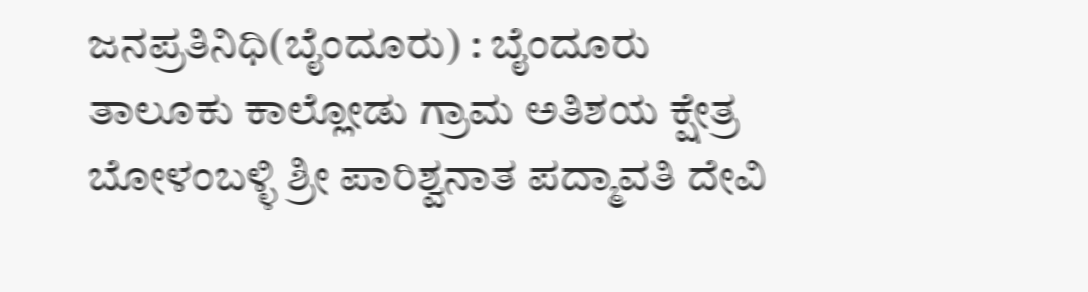ಜನಪ್ರತಿನಿಧಿ(ಬೈಂದೂರು) : ಬೈಂದೂರು ತಾಲೂಕು ಕಾಲ್ಲೋಡು ಗ್ರಾಮ ಅತಿಶಯ ಕ್ಷೇತ್ರ ಬೋಳಂಬಳ್ಳಿ ಶ್ರೀ ಪಾರಿಶ್ವನಾತ ಪದ್ಮಾವತಿ ದೇವಿ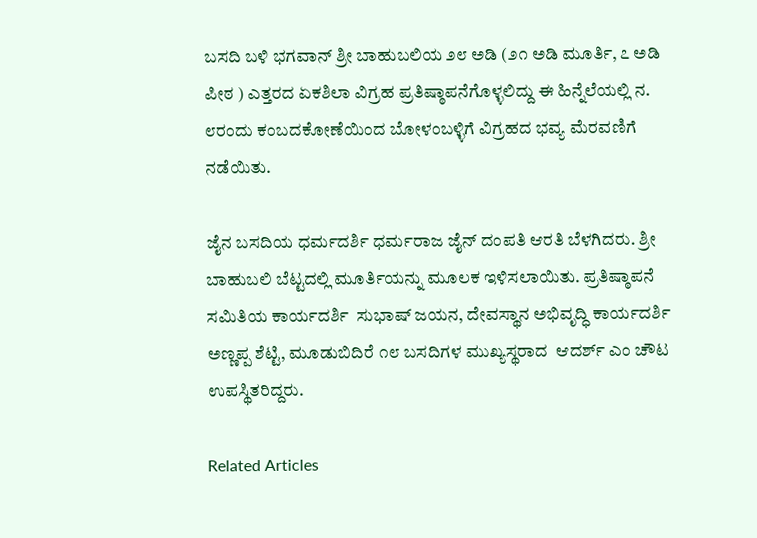ಬಸದಿ ಬಳಿ ಭಗವಾನ್ ಶ್ರೀ ಬಾಹುಬಲಿಯ ೨೮ ಅಡಿ (೨೧ ಅಡಿ ಮೂರ್ತಿ, ೭ ಅಡಿ ಪೀಠ ) ಎತ್ತರದ ಏಕಶಿಲಾ ವಿಗ್ರಹ ಪ್ರತಿಷ್ಠಾಪನೆಗೊಳ್ಳಲಿದ್ದು ಈ ಹಿನ್ನೆಲೆಯಲ್ಲಿ ನ. ೮ರಂದು ಕಂಬದಕೋಣೆಯಿಂದ ಬೋಳಂಬಳ್ಳಿಗೆ ವಿಗ್ರಹದ ಭವ್ಯ ಮೆರವಣಿಗೆ ನಡೆಯಿತು.

ಜೈನ ಬಸದಿಯ ಧರ್ಮದರ್ಶಿ ಧರ್ಮರಾಜ ಜೈನ್ ದಂಪತಿ ಆರತಿ ಬೆಳಗಿದರು. ಶ್ರೀ ಬಾಹುಬಲಿ ಬೆಟ್ಟದಲ್ಲಿ ಮೂರ್ತಿಯನ್ನು ಮೂಲಕ ಇಳಿಸಲಾಯಿತು. ಪ್ರತಿಷ್ಠಾಪನೆ ಸಮಿತಿಯ ಕಾರ್ಯದರ್ಶಿ  ಸುಭಾಷ್ ಜಯನ, ದೇವಸ್ಥಾನ ಅಭಿವೃದ್ಧಿ ಕಾರ್ಯದರ್ಶಿ ಅಣ್ಣಪ್ಪ ಶೆಟ್ಟಿ, ಮೂಡುಬಿದಿರೆ ೧೮ ಬಸದಿಗಳ ಮುಖ್ಯಸ್ಥರಾದ  ಆದರ್ಶ್ ಎಂ ಚೌಟ  ಉಪಸ್ಥಿತರಿದ್ದರು.

Related Articles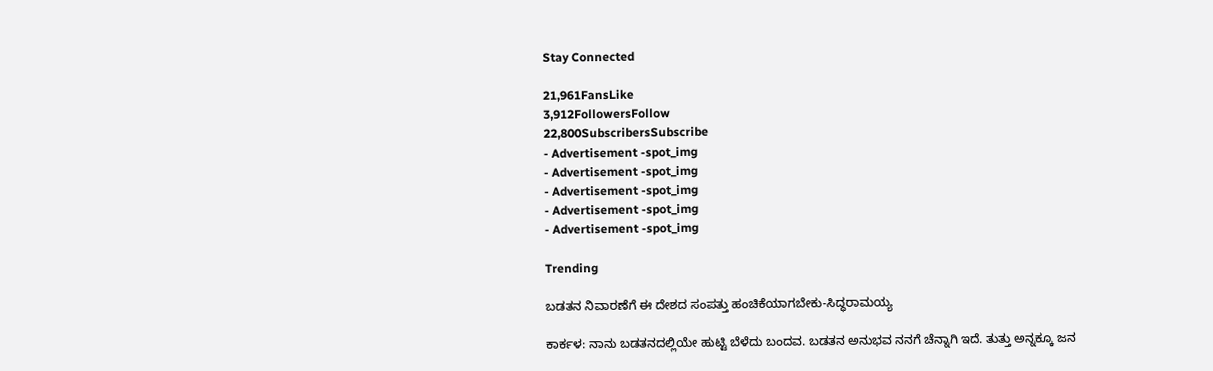Stay Connected

21,961FansLike
3,912FollowersFollow
22,800SubscribersSubscribe
- Advertisement -spot_img
- Advertisement -spot_img
- Advertisement -spot_img
- Advertisement -spot_img
- Advertisement -spot_img

Trending

ಬಡತನ ನಿವಾರಣೆಗೆ ಈ ದೇಶದ ಸಂಪತ್ತು ಹಂಚಿಕೆಯಾಗಬೇಕು-ಸಿದ್ಧರಾಮಯ್ಯ

ಕಾರ್ಕಳ: ನಾನು ಬಡತನದಲ್ಲಿಯೇ ಹುಟ್ಟಿ ಬೆಳೆದು ಬಂದವ. ಬಡತನ ಅನುಭವ ನನಗೆ ಚೆನ್ನಾಗಿ ಇದೆ. ತುತ್ತು ಅನ್ನಕ್ಕೂ ಜನ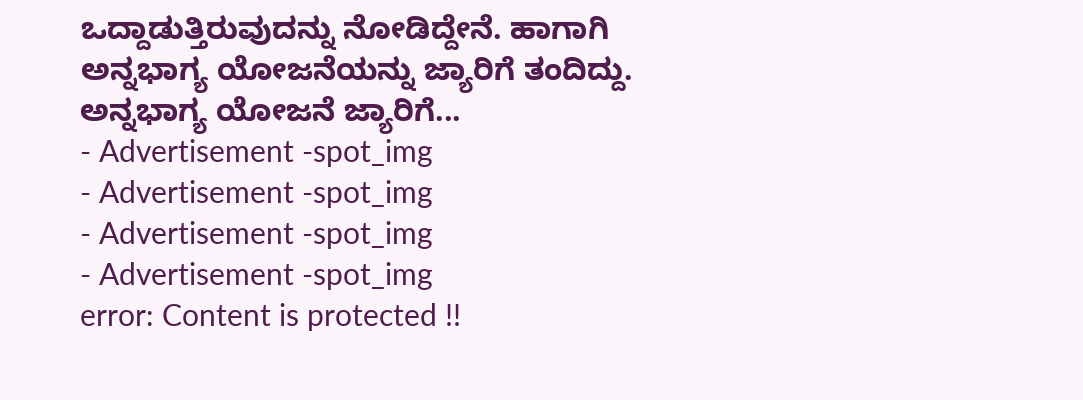ಒದ್ದಾಡುತ್ತಿರುವುದನ್ನು ನೋಡಿದ್ದೇನೆ. ಹಾಗಾಗಿ ಅನ್ನಭಾಗ್ಯ ಯೋಜನೆಯನ್ನು ಜ್ಯಾರಿಗೆ ತಂದಿದ್ದು. ಅನ್ನಭಾಗ್ಯ ಯೋಜನೆ ಜ್ಯಾರಿಗೆ...
- Advertisement -spot_img
- Advertisement -spot_img
- Advertisement -spot_img
- Advertisement -spot_img
error: Content is protected !!